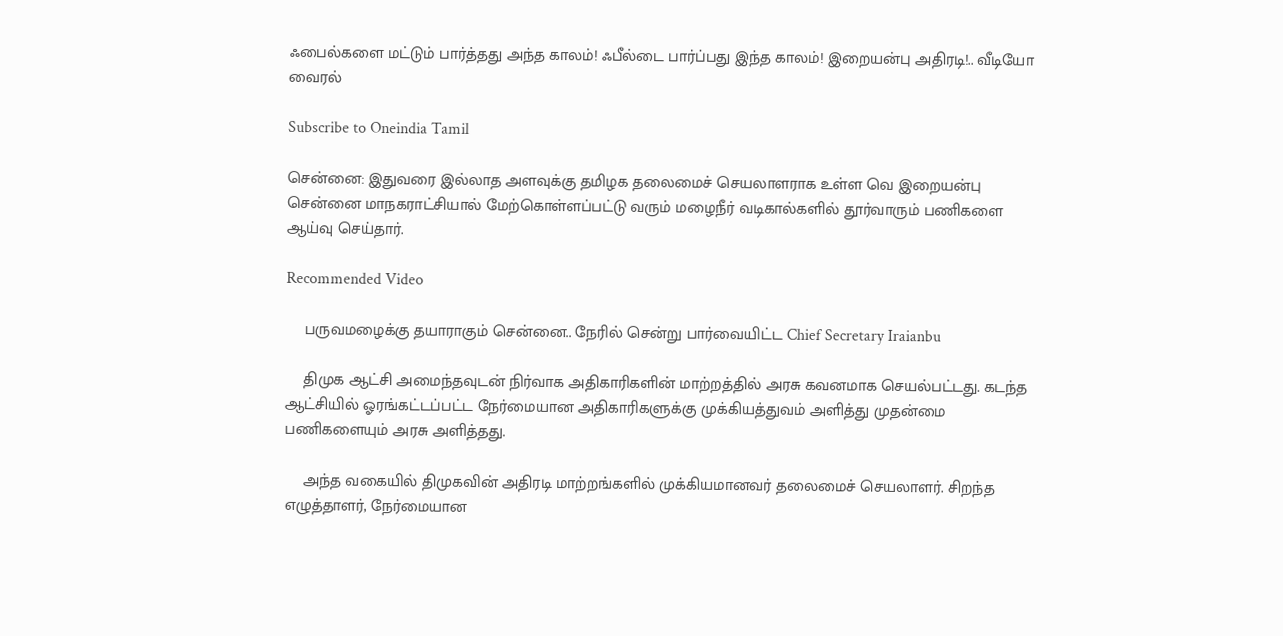ஃபைல்களை மட்டும் பார்த்தது அந்த காலம்! ஃபீல்டை பார்ப்பது இந்த காலம்! இறையன்பு அதிரடி!.. வீடியோ வைரல்

Subscribe to Oneindia Tamil

சென்னை: இதுவரை இல்லாத அளவுக்கு தமிழக தலைமைச் செயலாளராக உள்ள வெ இறையன்பு சென்னை மாநகராட்சியால் மேற்கொள்ளப்பட்டு வரும் மழைநீர் வடிகால்களில் தூர்வாரும் பணிகளை ஆய்வு செய்தார்.

Recommended Video

    பருவமழைக்கு தயாராகும் சென்னை.. நேரில் சென்று பார்வையிட்ட Chief Secretary Iraianbu

    திமுக ஆட்சி அமைந்தவுடன் நிர்வாக அதிகாரிகளின் மாற்றத்தில் அரசு கவனமாக செயல்பட்டது. கடந்த ஆட்சியில் ஓரங்கட்டப்பட்ட நேர்மையான அதிகாரிகளுக்கு முக்கியத்துவம் அளித்து முதன்மை பணிகளையும் அரசு அளித்தது.

    அந்த வகையில் திமுகவின் அதிரடி மாற்றங்களில் முக்கியமானவர் தலைமைச் செயலாளர். சிறந்த எழுத்தாளர், நேர்மையான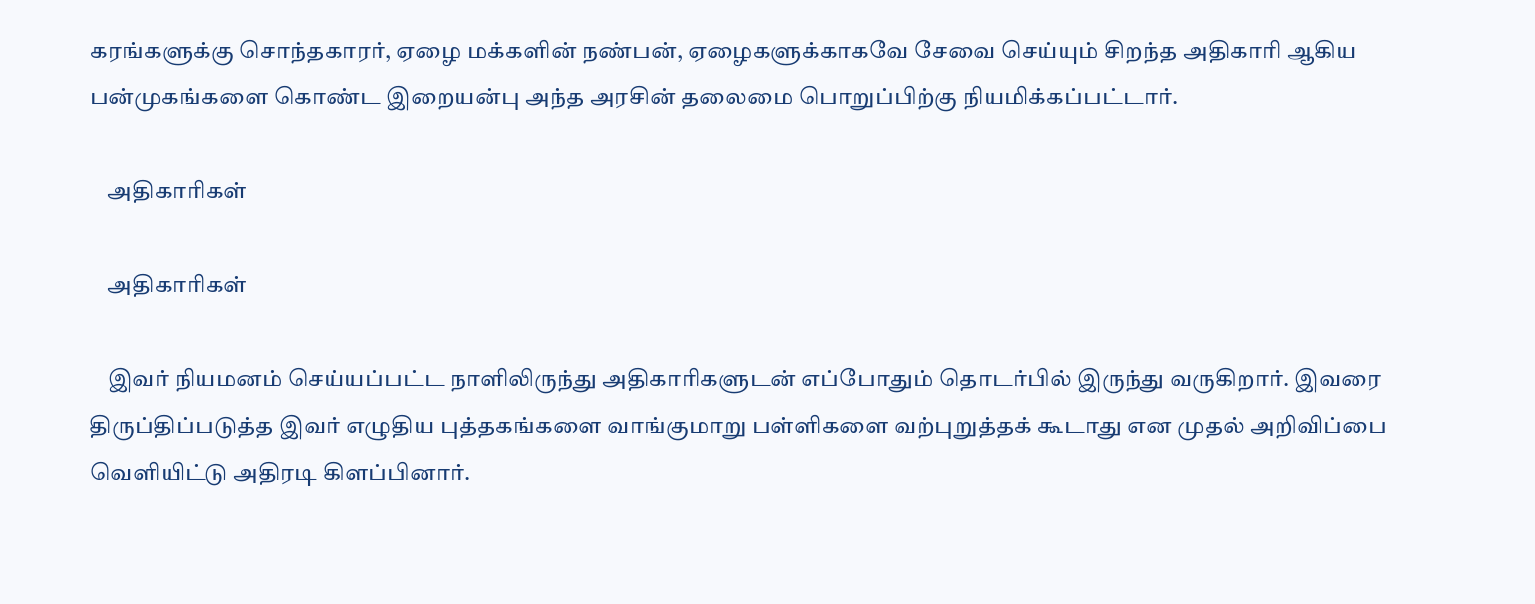கரங்களுக்கு சொந்தகாரர், ஏழை மக்களின் நண்பன், ஏழைகளுக்காகவே சேவை செய்யும் சிறந்த அதிகாரி ஆகிய பன்முகங்களை கொண்ட இறையன்பு அந்த அரசின் தலைமை பொறுப்பிற்கு நியமிக்கப்பட்டார்.

    அதிகாரிகள்

    அதிகாரிகள்

    இவர் நியமனம் செய்யப்பட்ட நாளிலிருந்து அதிகாரிகளுடன் எப்போதும் தொடர்பில் இருந்து வருகிறார். இவரை திருப்திப்படுத்த இவர் எழுதிய புத்தகங்களை வாங்குமாறு பள்ளிகளை வற்புறுத்தக் கூடாது என முதல் அறிவிப்பை வெளியிட்டு அதிரடி கிளப்பினார்.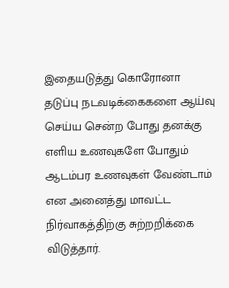இதையடுத்து கொரோனா தடுப்பு நடவடிக்கைகளை ஆய்வு செய்ய சென்ற போது தனக்கு எளிய உணவுகளே போதும் ஆடம்பர உணவுகள் வேண்டாம் என அனைத்து மாவட்ட நிர்வாகத்திற்கு சுற்றறிக்கை விடுத்தார்.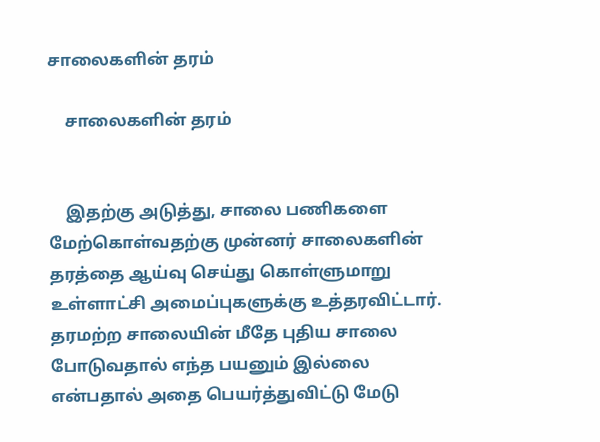சாலைகளின் தரம்

    சாலைகளின் தரம்


    இதற்கு அடுத்து, சாலை பணிகளை மேற்கொள்வதற்கு முன்னர் சாலைகளின் தரத்தை ஆய்வு செய்து கொள்ளுமாறு உள்ளாட்சி அமைப்புகளுக்கு உத்தரவிட்டார். தரமற்ற சாலையின் மீதே புதிய சாலை போடுவதால் எந்த பயனும் இல்லை என்பதால் அதை பெயர்த்துவிட்டு மேடு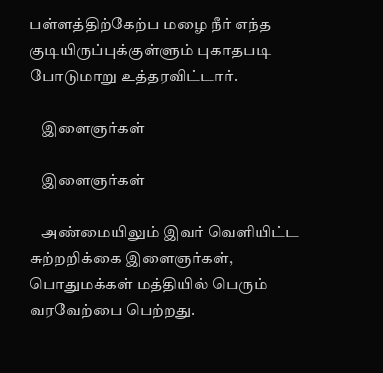பள்ளத்திற்கேற்ப மழை நீர் எந்த குடியிருப்புக்குள்ளும் புகாதபடி போடுமாறு உத்தரவிட்டார்.

    இளைஞர்கள்

    இளைஞர்கள்

    அண்மையிலும் இவர் வெளியிட்ட சுற்றறிக்கை இளைஞர்கள், பொதுமக்கள் மத்தியில் பெரும் வரவேற்பை பெற்றது.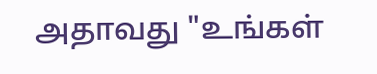அதாவது "உங்கள்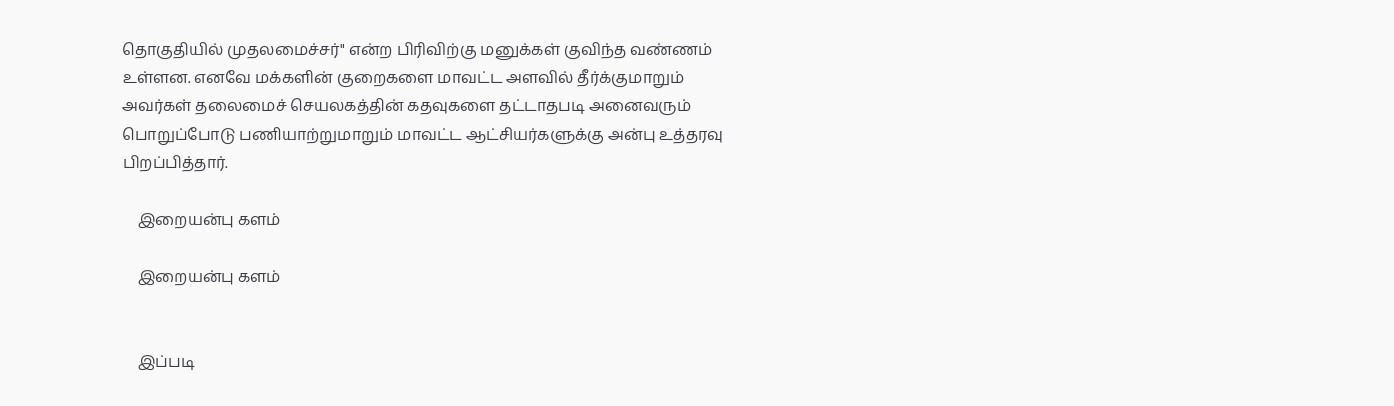தொகுதியில் முதலமைச்சர்" என்ற பிரிவிற்கு மனுக்கள் குவிந்த வண்ணம் உள்ளன. எனவே மக்களின் குறைகளை மாவட்ட அளவில் தீர்க்குமாறும் அவர்கள் தலைமைச் செயலகத்தின் கதவுகளை தட்டாதபடி அனைவரும் பொறுப்போடு பணியாற்றுமாறும் மாவட்ட ஆட்சியர்களுக்கு அன்பு உத்தரவு பிறப்பித்தார்.

    இறையன்பு களம்

    இறையன்பு களம்


    இப்படி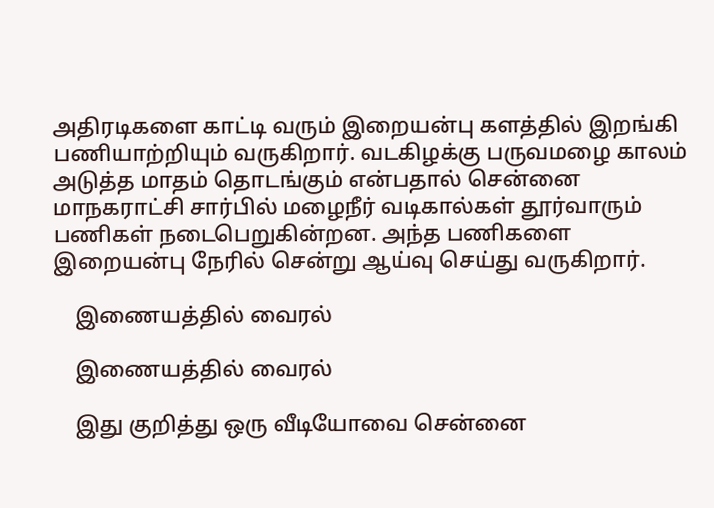அதிரடிகளை காட்டி வரும் இறையன்பு களத்தில் இறங்கி பணியாற்றியும் வருகிறார். வடகிழக்கு பருவமழை காலம் அடுத்த மாதம் தொடங்கும் என்பதால் சென்னை மாநகராட்சி சார்பில் மழைநீர் வடிகால்கள் தூர்வாரும் பணிகள் நடைபெறுகின்றன. அந்த பணிகளை இறையன்பு நேரில் சென்று ஆய்வு செய்து வருகிறார்.

    இணையத்தில் வைரல்

    இணையத்தில் வைரல்

    இது குறித்து ஒரு வீடியோவை சென்னை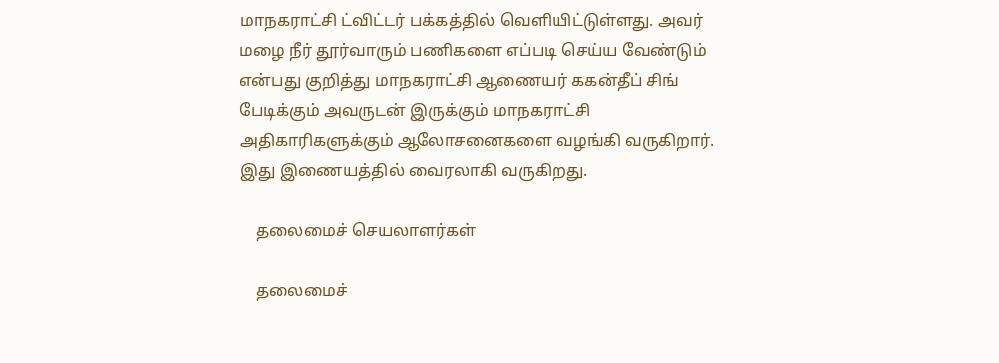மாநகராட்சி ட்விட்டர் பக்கத்தில் வெளியிட்டுள்ளது. அவர் மழை நீர் தூர்வாரும் பணிகளை எப்படி செய்ய வேண்டும் என்பது குறித்து மாநகராட்சி ஆணையர் ககன்தீப் சிங் பேடிக்கும் அவருடன் இருக்கும் மாநகராட்சி அதிகாரிகளுக்கும் ஆலோசனைகளை வழங்கி வருகிறார். இது இணையத்தில் வைரலாகி வருகிறது.

    தலைமைச் செயலாளர்கள்

    தலைமைச்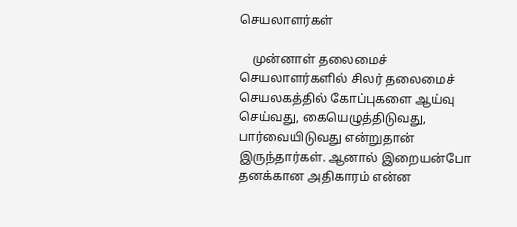செயலாளர்கள்

    முன்னாள் தலைமைச் செயலாளர்களில் சிலர் தலைமைச் செயலகத்தில் கோப்புகளை ஆய்வு செய்வது, கையெழுத்திடுவது, பார்வையிடுவது என்றுதான் இருந்தார்கள். ஆனால் இறையன்போ தனக்கான அதிகாரம் என்ன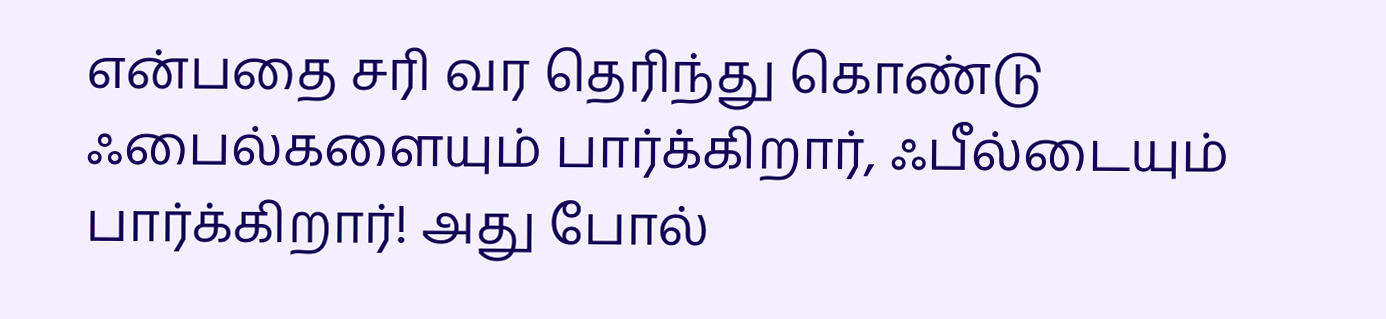என்பதை சரி வர தெரிந்து கொண்டு ஃபைல்களையும் பார்க்கிறார், ஃபீல்டையும் பார்க்கிறார்! அது போல்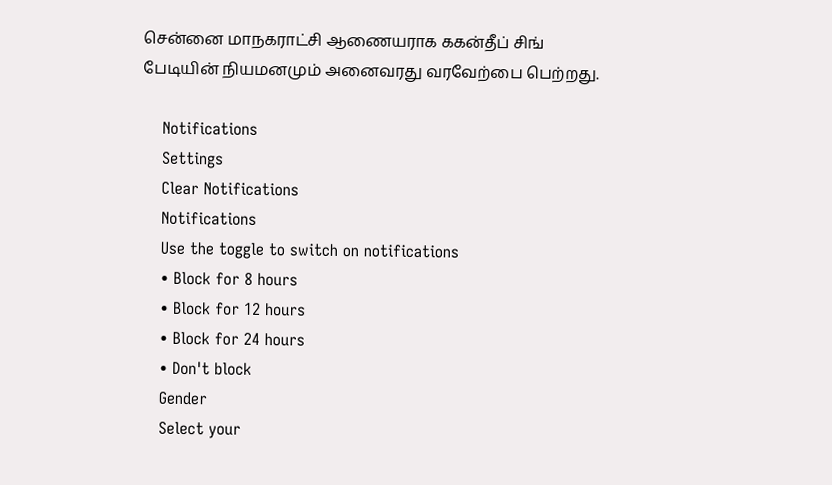சென்னை மாநகராட்சி ஆணையராக ககன்தீப் சிங் பேடியின் நியமனமும் அனைவரது வரவேற்பை பெற்றது.

    Notifications
    Settings
    Clear Notifications
    Notifications
    Use the toggle to switch on notifications
    • Block for 8 hours
    • Block for 12 hours
    • Block for 24 hours
    • Don't block
    Gender
    Select your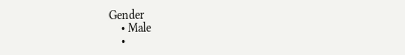Gender
    • Male
    •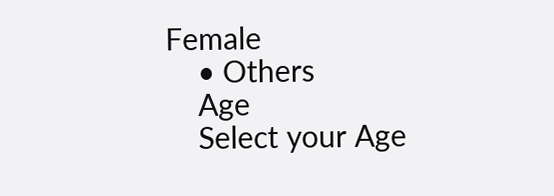Female
    • Others
    Age
    Select your Age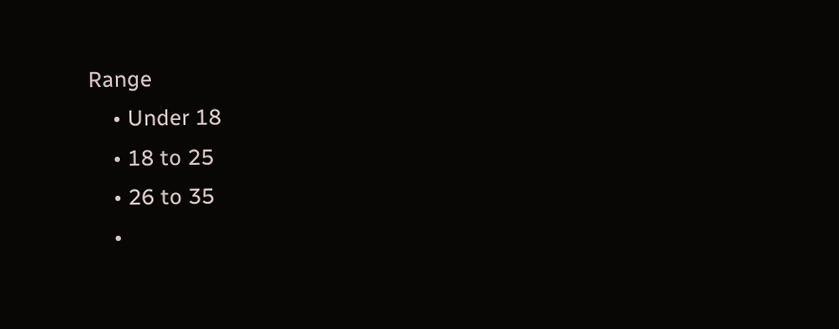Range
    • Under 18
    • 18 to 25
    • 26 to 35
    •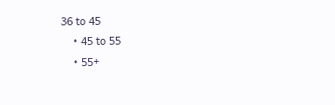36 to 45
    • 45 to 55
    • 55+